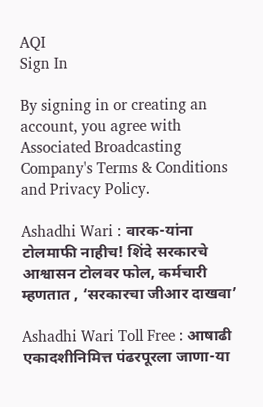AQI
Sign In

By signing in or creating an account, you agree with Associated Broadcasting Company's Terms & Conditions and Privacy Policy.

Ashadhi Wari : वारक-यांना टोलमाफी नाहीच! शिंदे सरकारचे आश्वासन टोलवर फोल, कर्मचारी म्हणतात , ‘सरकारचा जीआर दाखवा’

Ashadhi Wari Toll Free : आषाढी एकादशीनिमित्त पंढरपूरला जाणा-या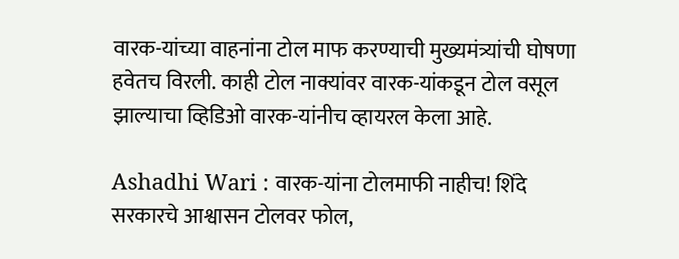वारक-यांच्या वाहनांना टोल माफ करण्याची मुख्यमंत्र्यांची घोषणा हवेतच विरली. काही टोल नाक्यांवर वारक-यांकडून टोल वसूल झाल्याचा व्हिडिओ वारक-यांनीच व्हायरल केला आहे.

Ashadhi Wari : वारक-यांना टोलमाफी नाहीच! शिंदे सरकारचे आश्वासन टोलवर फोल,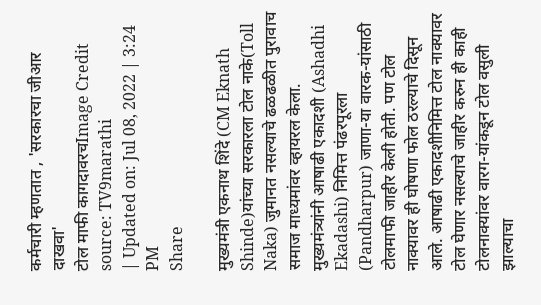कर्मचारी म्हणतात , 'सरकारचा जीआर दाखवा'
टोल माफी कागदावरचImage Credit source: TV9marathi
| Updated on: Jul 08, 2022 | 3:24 PM
Share

मुख्यमंत्री एकनाथ शिंदे (CM Eknath Shinde)यांच्या सरकारला टोल नाके(Toll Naka) जुमानत नसल्याचे ढळढळीत पुरावाच समाज माध्यमांवर व्हायरल केला. मुख्यमंत्र्यांनी आषाढी एकादशी (Ashadhi Ekadashi) निमित्त पंढरपूरला (Pandharpur) जाणा-या वारक-यांसाठी टोलमाफी जाहीर केली होती. पण टोल नाक्यावर ही घोषणा फोल ठरल्याचे दिसून आले. आषाढी एकादशीनिमित्त टोल नाक्यावर टोल घेणार नसल्याचे जाहीर करुन ही काही टोलनाक्यांवर वारग-यांकडून टोल वसुली झाल्याचा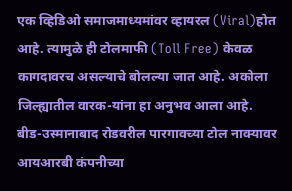एक व्हिडिओ समाजमाध्यमांवर व्हायरल (Viral)होत आहे. त्यामुळे ही टोलमाफी (Toll Free) केवळ कागदावरच असल्याचे बोलल्या जात आहे. अकोला जिल्ह्यातील वारक-यांना हा अनुभव आला आहे. बीड-उस्मानाबाद रोडवरील पारगावच्या टोल नाक्यावर आयआरबी कंपनीच्या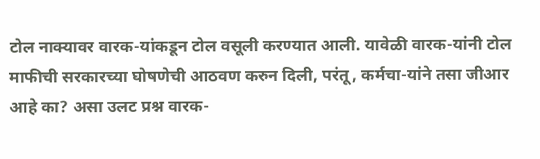टोल नाक्यावर वारक-यांकडून टोल वसूली करण्यात आली. यावेळी वारक-यांनी टोल माफीची सरकारच्या घोषणेची आठवण करुन दिली, परंतू, कर्मचा-यांने तसा जीआर आहे का? असा उलट प्रश्न वारक-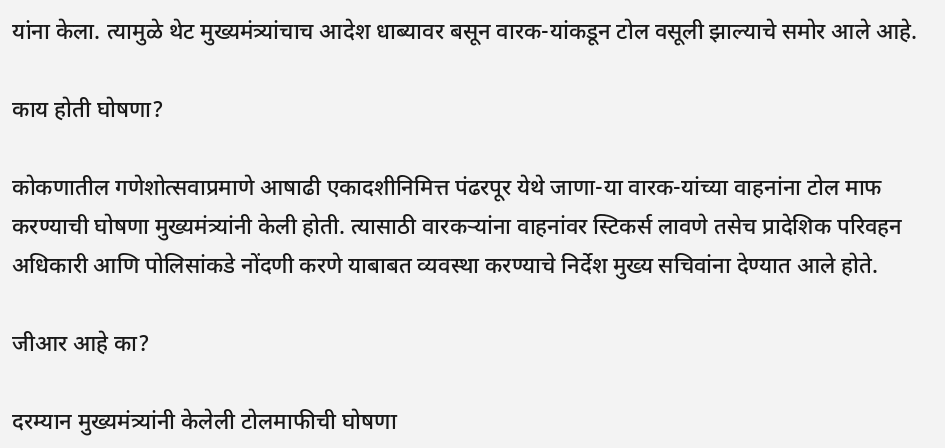यांना केला. त्यामुळे थेट मुख्यमंत्र्यांचाच आदेश धाब्यावर बसून वारक-यांकडून टोल वसूली झाल्याचे समोर आले आहे.

काय होती घोषणा?

कोकणातील गणेशोत्सवाप्रमाणे आषाढी एकादशीनिमित्त पंढरपूर येथे जाणा-या वारक-यांच्या वाहनांना टोल माफ करण्याची घोषणा मुख्यमंत्र्यांनी केली होती. त्यासाठी वारकऱ्यांना वाहनांवर स्टिकर्स लावणे तसेच प्रादेशिक परिवहन अधिकारी आणि पोलिसांकडे नोंदणी करणे याबाबत व्यवस्था करण्याचे निर्देश मुख्य सचिवांना देण्यात आले होते.

जीआर आहे का?

दरम्यान मुख्यमंत्र्यांनी केलेली टोलमाफीची घोषणा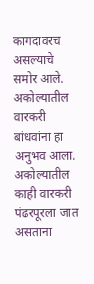कागदावरच असल्याचे समोर आले. अकोल्यातील वारकरी बांधवांना हा अनुभव आला. अकोल्यातील काही वारकरी पंढरपूरला जात असताना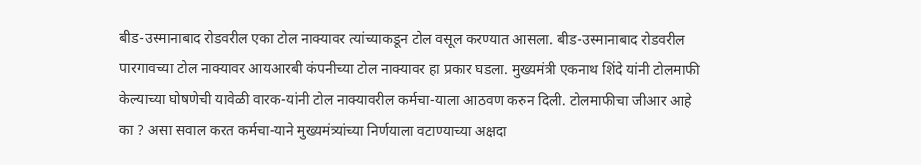बीड-उस्मानाबाद रोडवरील एका टोल नाक्यावर त्यांच्याकडून टोल वसूल करण्यात आसला. बीड-उस्मानाबाद रोडवरील पारगावच्या टोल नाक्यावर आयआरबी कंपनीच्या टोल नाक्यावर हा प्रकार घडला. मुख्यमंत्री एकनाथ शिंदे यांनी टोलमाफी केल्याच्या घोषणेची यावेळी वारक-यांनी टोल नाक्यावरील कर्मचा-याला आठवण करुन दिली. टोलमाफीचा जीआर आहे का ? असा सवाल करत कर्मचा-याने मुख्यमंत्र्यांच्या निर्णयाला वटाण्याच्या अक्षदा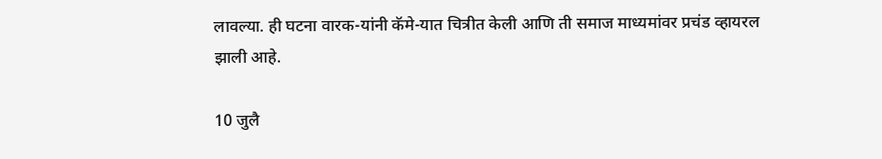लावल्या. ही घटना वारक-यांनी कॅमे-यात चित्रीत केली आणि ती समाज माध्यमांवर प्रचंड व्हायरल झाली आहे.

10 जुलै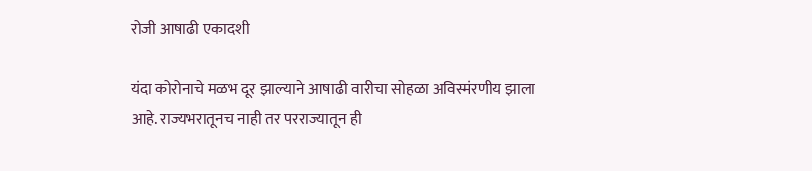रोजी आषाढी एकादशी

यंदा कोरोनाचे मळभ दूर झाल्याने आषाढी वारीचा सोहळा अविस्मंरणीय झाला आहे. राज्यभरातूनच नाही तर परराज्यातून ही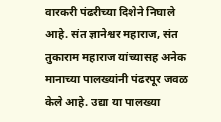वारकरी पंढरीच्या दिशेने निघाले आहे. संत ज्ञानेश्वर महाराज, संत तुकाराम महाराज यांच्यासह अनेक मानाच्या पालख्यांनी पंढरपूर जवळ केले आहे. उद्या या पालख्या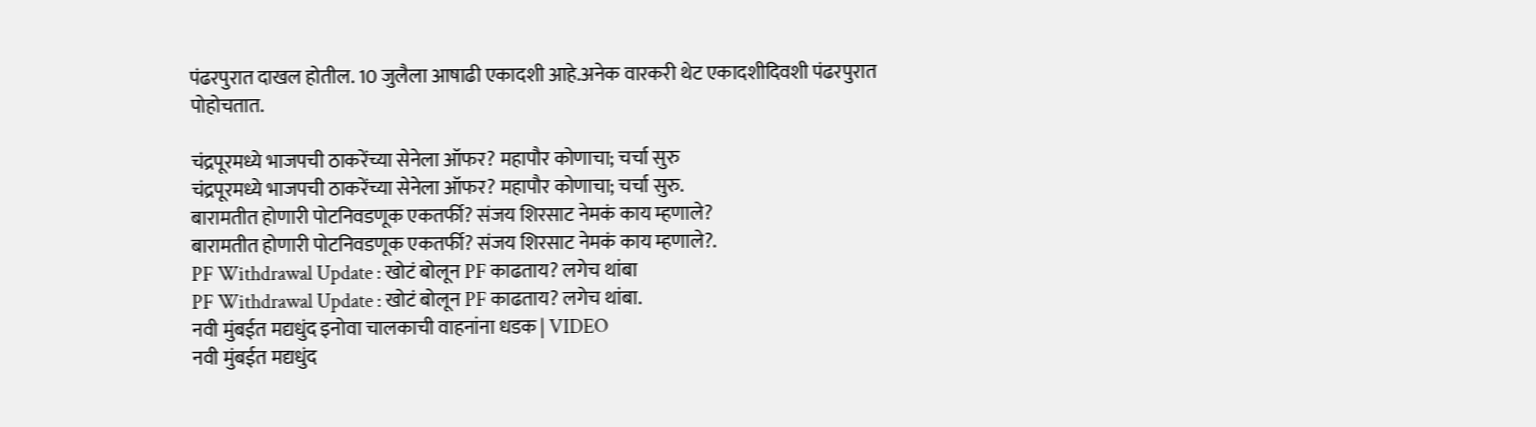पंढरपुरात दाखल होतील. 10 जुलैला आषाढी एकादशी आहे.अनेक वारकरी थेट एकादशीदिवशी पंढरपुरात पोहोचतात.

चंद्रपूरमध्ये भाजपची ठाकरेंच्या सेनेला ऑफर? महापौर कोणाचा; चर्चा सुरु
चंद्रपूरमध्ये भाजपची ठाकरेंच्या सेनेला ऑफर? महापौर कोणाचा; चर्चा सुरु.
बारामतीत होणारी पोटनिवडणूक एकतर्फी? संजय शिरसाट नेमकं काय म्हणाले?
बारामतीत होणारी पोटनिवडणूक एकतर्फी? संजय शिरसाट नेमकं काय म्हणाले?.
PF Withdrawal Update : खोटं बोलून PF काढताय? लगेच थांबा
PF Withdrawal Update : खोटं बोलून PF काढताय? लगेच थांबा.
नवी मुंबईत मद्यधुंद इनोवा चालकाची वाहनांना धडक | VIDEO
नवी मुंबईत मद्यधुंद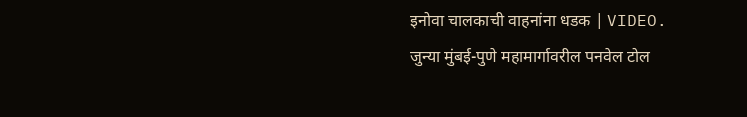इनोवा चालकाची वाहनांना धडक | VIDEO.
जुन्या मुंबई-पुणे महामार्गावरील पनवेल टोल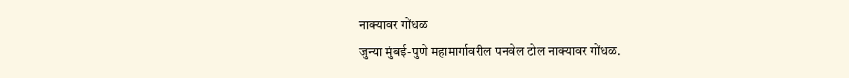नाक्यावर गोंधळ
जुन्या मुंबई-पुणे महामार्गावरील पनवेल टोल नाक्यावर गोंधळ.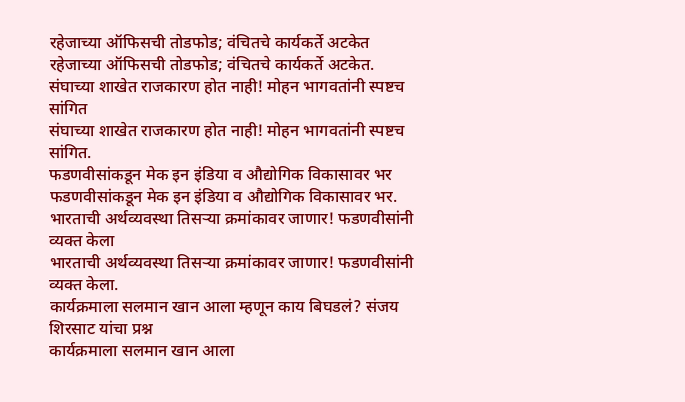रहेजाच्या ऑफिसची तोडफोड; वंचितचे कार्यकर्ते अटकेत
रहेजाच्या ऑफिसची तोडफोड; वंचितचे कार्यकर्ते अटकेत.
संघाच्या शाखेत राजकारण होत नाही! मोहन भागवतांनी स्पष्टच सांगित
संघाच्या शाखेत राजकारण होत नाही! मोहन भागवतांनी स्पष्टच सांगित.
फडणवीसांकडून मेक इन इंडिया व औद्योगिक विकासावर भर
फडणवीसांकडून मेक इन इंडिया व औद्योगिक विकासावर भर.
भारताची अर्थव्यवस्था तिसऱ्या क्रमांकावर जाणार! फडणवीसांनी व्यक्त केला
भारताची अर्थव्यवस्था तिसऱ्या क्रमांकावर जाणार! फडणवीसांनी व्यक्त केला.
कार्यक्रमाला सलमान खान आला म्हणून काय बिघडलं? संजय शिरसाट यांचा प्रश्न
कार्यक्रमाला सलमान खान आला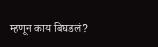म्हणून काय बिघडलं?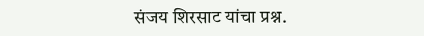संजय शिरसाट यांचा प्रश्न.